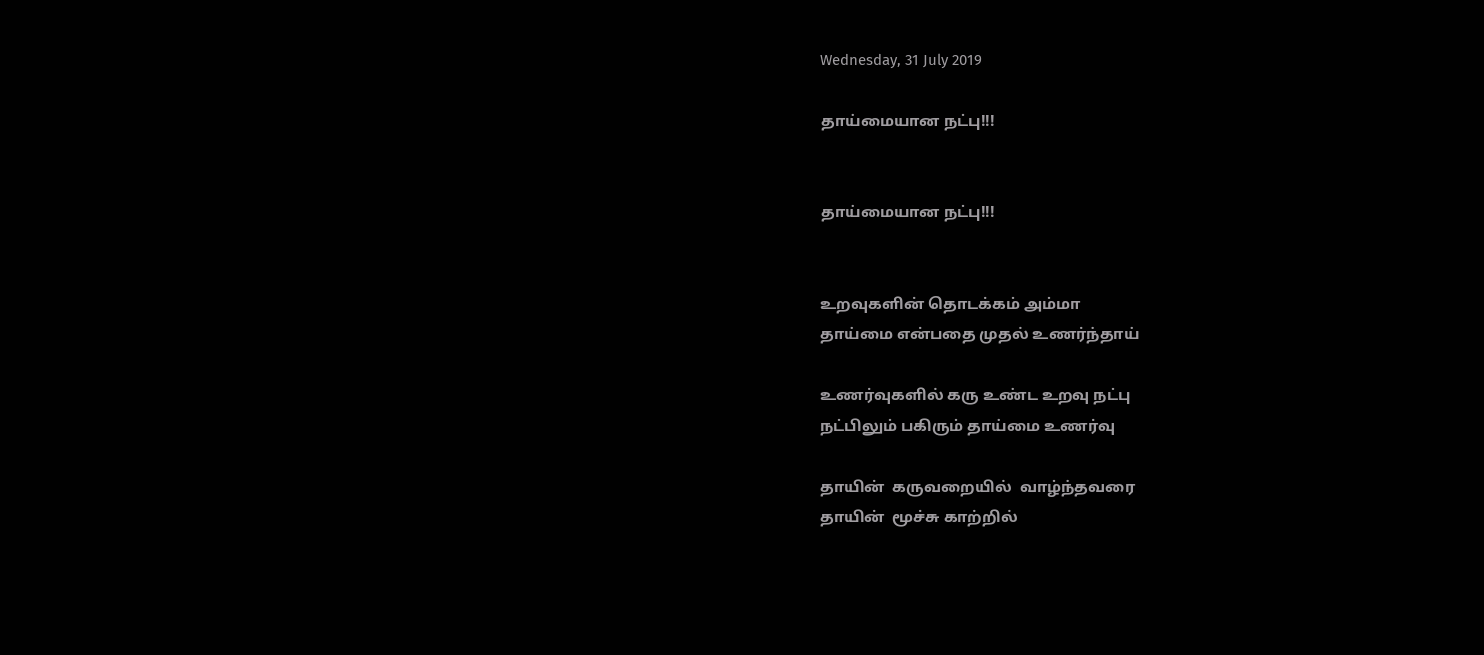Wednesday, 31 July 2019

தாய்மையான நட்பு!!!


தாய்மையான நட்பு!!!


உறவுகளின் தொடக்கம் அம்மா
தாய்மை என்பதை முதல் உணர்ந்தாய்

உணர்வுகளில் கரு உண்ட உறவு நட்பு
நட்பிலும் பகிரும் தாய்மை உணர்வு

தாயின்  கருவறையில்  வாழ்ந்தவரை
தாயின்  மூச்சு காற்றில்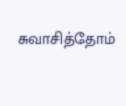சுவாசித்தோம்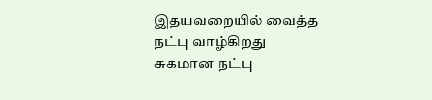இதயவறையில் வைத்த  நட்பு வாழ்கிறது
சுகமான நட்பு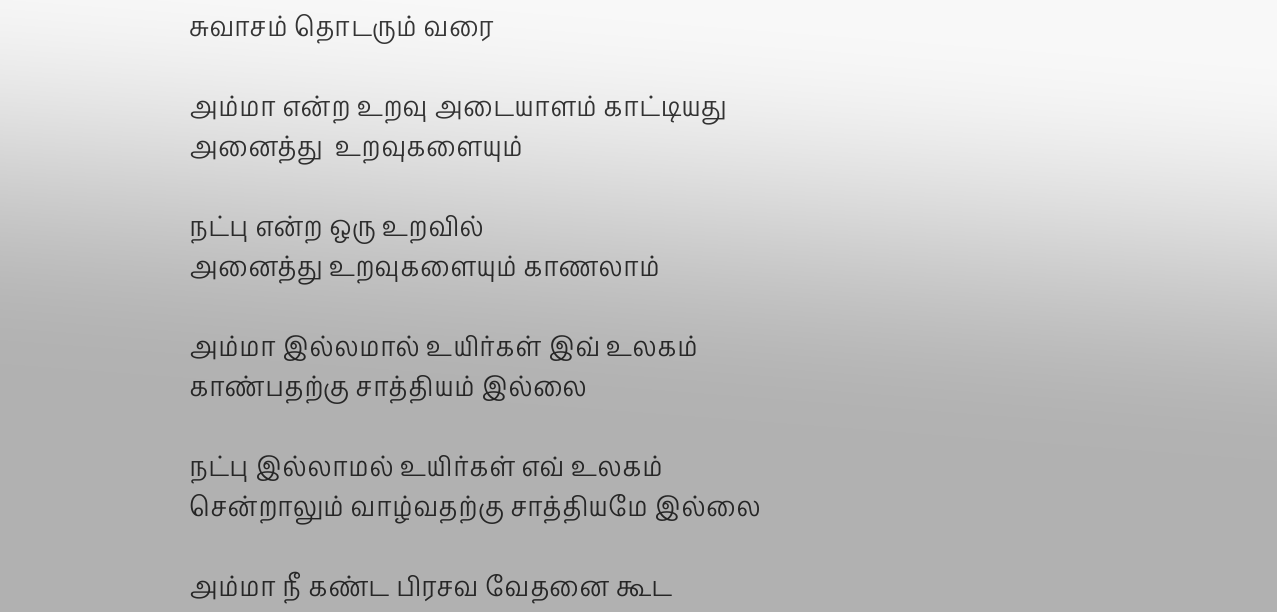சுவாசம் தொடரும் வரை

அம்மா என்ற உறவு அடையாளம் காட்டியது
அனைத்து  உறவுகளையும்

நட்பு என்ற ஒரு உறவில்
அனைத்து உறவுகளையும் காணலாம்

அம்மா இல்லமால் உயிர்கள் இவ் உலகம்
காண்பதற்கு சாத்தியம் இல்லை

நட்பு இல்லாமல் உயிர்கள் எவ் உலகம்
சென்றாலும் வாழ்வதற்கு சாத்தியமே இல்லை

அம்மா நீ கண்ட பிரசவ வேதனை கூட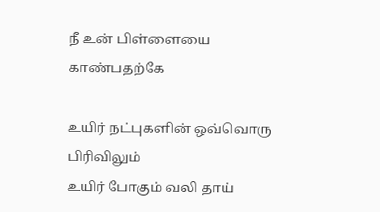நீ உன் பிள்ளையை காண்பதற்கே

உயிர் நட்புகளின் ஒவ்வொரு பிரிவிலும்
உயிர் போகும் வலி தாய்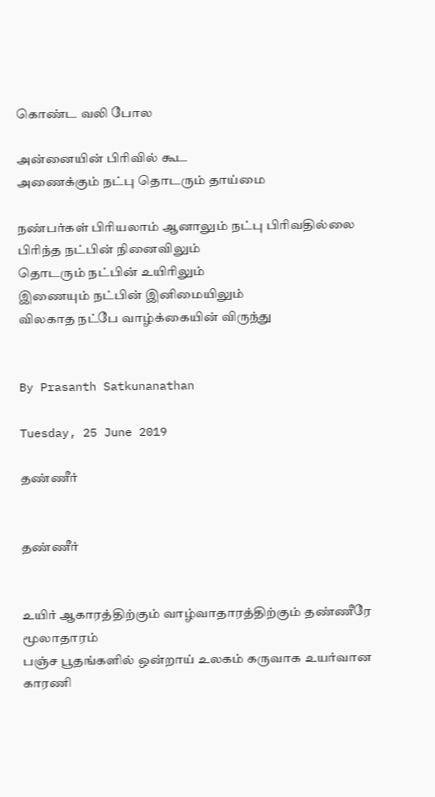கொண்ட வலி போல

அன்னையின் பிரிவில் கூட
அணைக்கும் நட்பு தொடரும் தாய்மை

நண்பர்கள் பிரியலாம் ஆனாலும் நட்பு பிரிவதில்லை
பிரிந்த நட்பின் நினைவிலும்
தொடரும் நட்பின் உயிரிலும்
இணையும் நட்பின் இனிமையிலும்
விலகாத நட்பே வாழ்க்கையின் விருந்து


By Prasanth Satkunanathan

Tuesday, 25 June 2019

தண்ணீர்


தண்ணீர்


உயிர் ஆகாரத்திற்கும் வாழ்வாதாரத்திற்கும் தண்ணீரே மூலாதாரம்
பஞ்ச பூதங்களில் ஒன்றாய் உலகம் கருவாக உயர்வான காரணி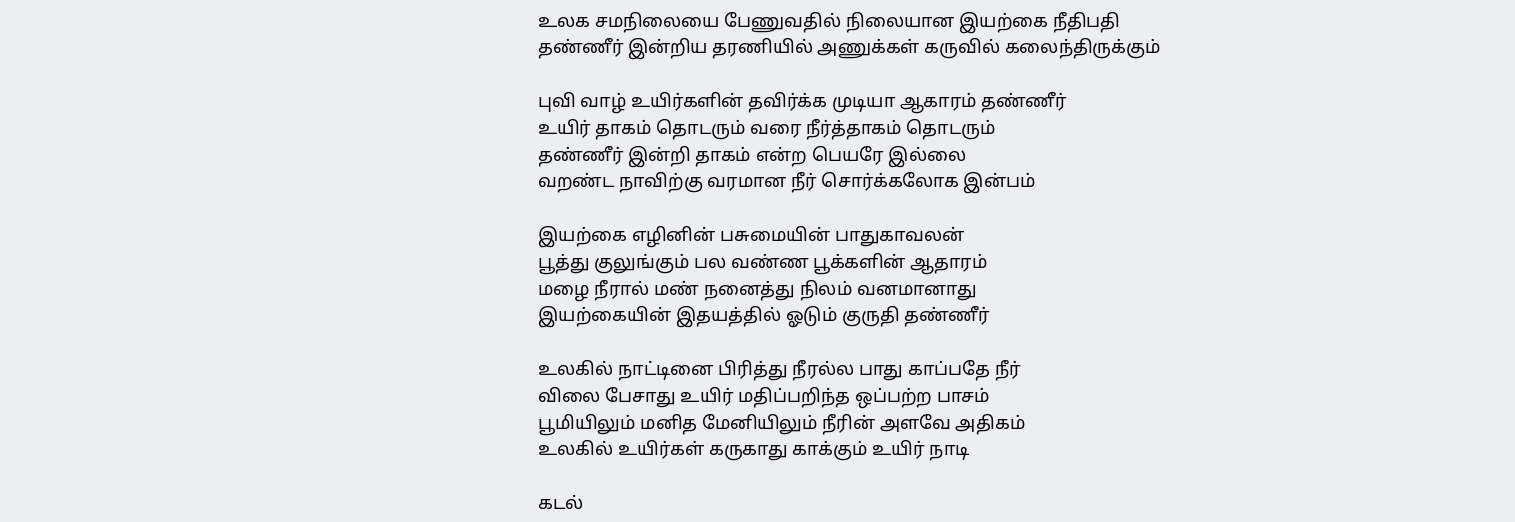உலக சமநிலையை பேணுவதில் நிலையான இயற்கை நீதிபதி
தண்ணீர் இன்றிய தரணியில் அணுக்கள் கருவில் கலைந்திருக்கும்

புவி வாழ் உயிர்களின் தவிர்க்க முடியா ஆகாரம் தண்ணீர்
உயிர் தாகம் தொடரும் வரை நீர்த்தாகம் தொடரும்
தண்ணீர் இன்றி தாகம் என்ற பெயரே இல்லை
வறண்ட நாவிற்கு வரமான நீர் சொர்க்கலோக இன்பம்

இயற்கை எழினின் பசுமையின் பாதுகாவலன்
பூத்து குலுங்கும் பல வண்ண பூக்களின் ஆதாரம்
மழை நீரால் மண் நனைத்து நிலம் வனமானாது
இயற்கையின் இதயத்தில் ஓடும் குருதி தண்ணீர்

உலகில் நாட்டினை பிரித்து நீரல்ல பாது காப்பதே நீர்
விலை பேசாது உயிர் மதிப்பறிந்த ஒப்பற்ற பாசம்
பூமியிலும் மனித மேனியிலும் நீரின் அளவே அதிகம்
உலகில் உயிர்கள் கருகாது காக்கும் உயிர் நாடி

கடல்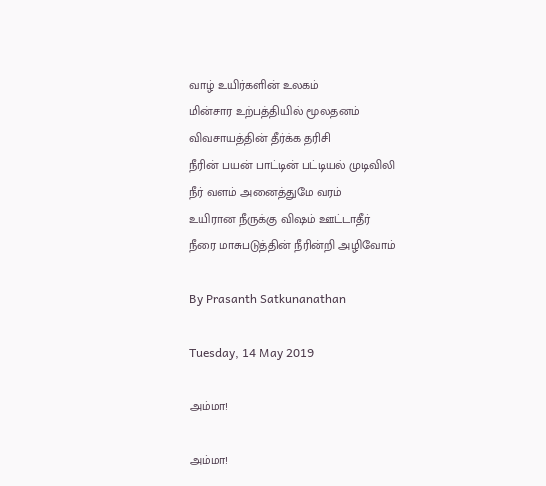வாழ் உயிர்களின் உலகம்
மின்சார உற்பத்தியில் மூலதனம்
விவசாயத்தின் தீர்க்க தரிசி
நீரின் பயன் பாட்டின் பட்டியல் முடிவிலி
நீர் வளம் அனைத்துமே வரம்
உயிரான நீருக்கு விஷம் ஊட்டாதீர்
நீரை மாசுபடுத்தின் நீரின்றி அழிவோம்

By Prasanth Satkunanathan

Tuesday, 14 May 2019

அம்மா!

அம்மா!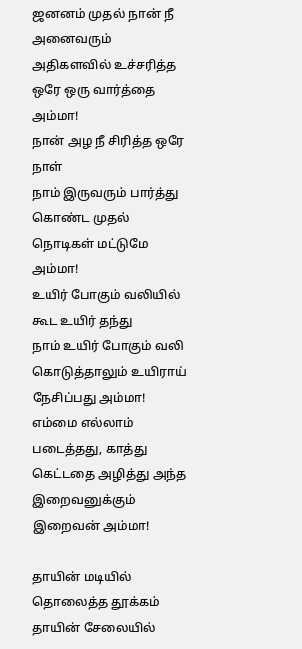ஜனனம் முதல் நான் நீ அனைவரும்
அதிகளவில் உச்சரித்த ஒரே ஒரு வார்த்தை அம்மா!
நான் அழ நீ சிரித்த ஒரே நாள்
நாம் இருவரும் பார்த்து கொண்ட முதல் நொடிகள் மட்டுமே அம்மா!
உயிர் போகும் வலியில் கூட உயிர் தந்து
நாம் உயிர் போகும் வலி கொடுத்தாலும் உயிராய் நேசிப்பது அம்மா!
எம்மை எல்லாம் படைத்தது, காத்து
கெட்டதை அழித்து அந்த இறைவனுக்கும் இறைவன் அம்மா!

தாயின் மடியில்  தொலைத்த தூக்கம்
தாயின் சேலையில்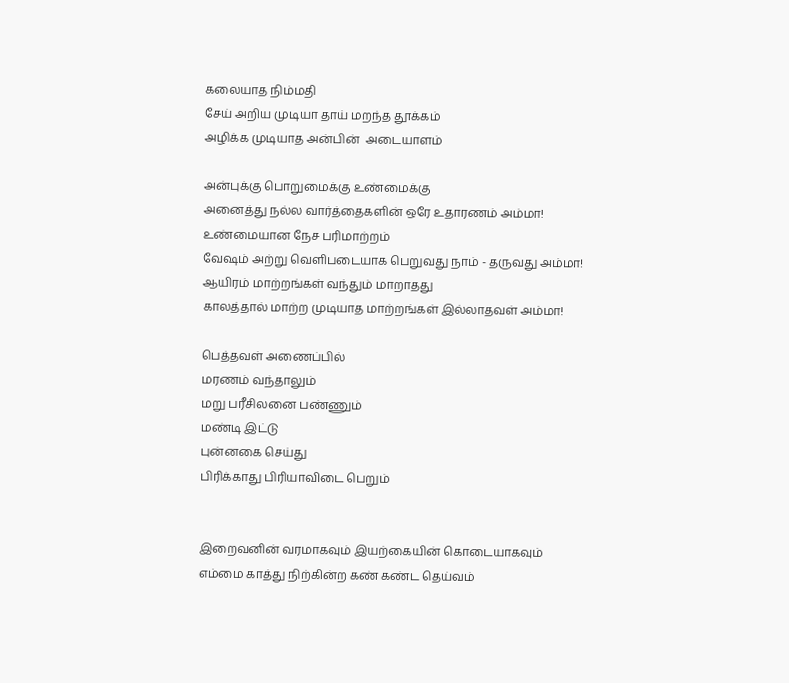கலையாத நிம்மதி
சேய் அறிய முடியா தாய் மறந்த தூக்கம்
அழிக்க முடியாத அன்பின்  அடையாளம்

அன்புக்கு பொறுமைக்கு உண்மைக்கு
அனைத்து நல்ல வார்த்தைகளின் ஒரே உதாரணம் அம்மா!
உண்மையான நேச பரிமாற்றம்
வேஷம் அற்று வெளிபடையாக பெறுவது நாம் - தருவது அம்மா!
ஆயிரம் மாற்றங்கள் வந்தும் மாறாதது
காலத்தால் மாற்ற முடியாத மாற்றங்கள் இல்லாதவள் அம்மா!

பெத்தவள் அணைப்பில்
மரணம் வந்தாலும்
மறு பரீசிலனை பண்ணும்
மண்டி இட்டு
புன்னகை செய்து
பிரிக்காது பிரியாவிடை பெறும்


இறைவனின் வரமாகவும் இயற்கையின் கொடையாகவும்
எம்மை காத்து நிற்கின்ற கண் கண்ட தெய்வம்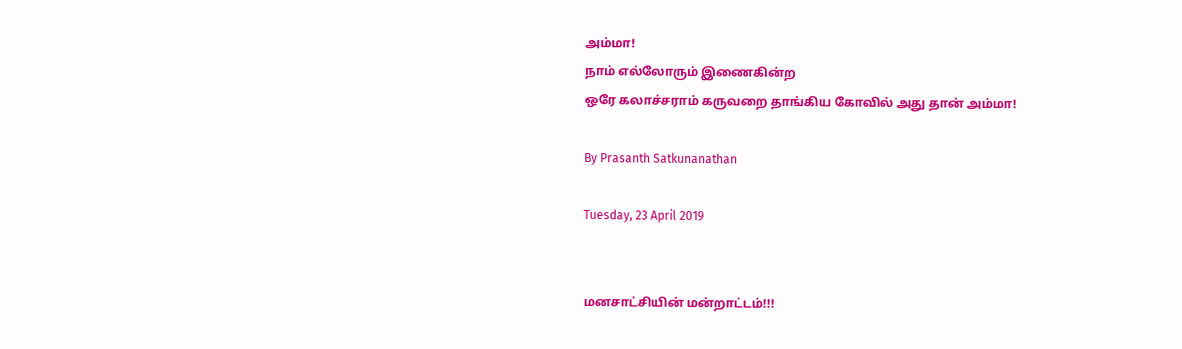அம்மா!
நாம் எல்லோரும் இணைகின்ற
ஒரே கலாச்சராம் கருவறை தாங்கிய கோவில் அது தான் அம்மா!

By Prasanth Satkunanathan

Tuesday, 23 April 2019


மனசாட்சியின் மன்றாட்டம்!!!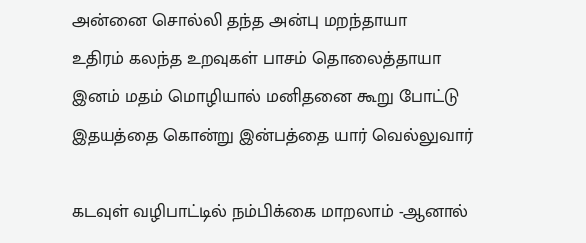அன்னை சொல்லி தந்த அன்பு மறந்தாயா
உதிரம் கலந்த உறவுகள் பாசம் தொலைத்தாயா
இனம் மதம் மொழியால் மனிதனை கூறு போட்டு
இதயத்தை கொன்று இன்பத்தை யார் வெல்லுவார்

கடவுள் வழிபாட்டில் நம்பிக்கை மாறலாம் -ஆனால்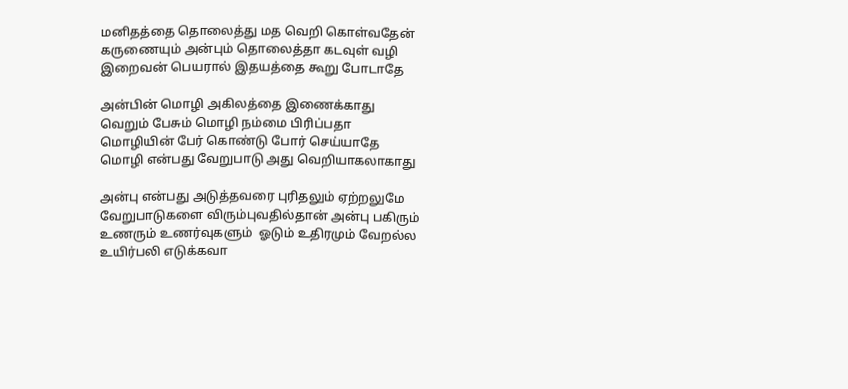மனிதத்தை தொலைத்து மத வெறி கொள்வதேன்
கருணையும் அன்பும் தொலைத்தா கடவுள் வழி
இறைவன் பெயரால் இதயத்தை கூறு போடாதே

அன்பின் மொழி அகிலத்தை இணைக்காது
வெறும் பேசும் மொழி நம்மை பிரிப்பதா
மொழியின் பேர் கொண்டு போர் செய்யாதே
மொழி என்பது வேறுபாடு அது வெறியாகலாகாது

அன்பு என்பது அடுத்தவரை புரிதலும் ஏற்றலுமே
வேறுபாடுகளை விரும்புவதில்தான் அன்பு பகிரும்
உணரும் உணர்வுகளும்  ஓடும் உதிரமும் வேறல்ல
உயிர்பலி எடுக்கவா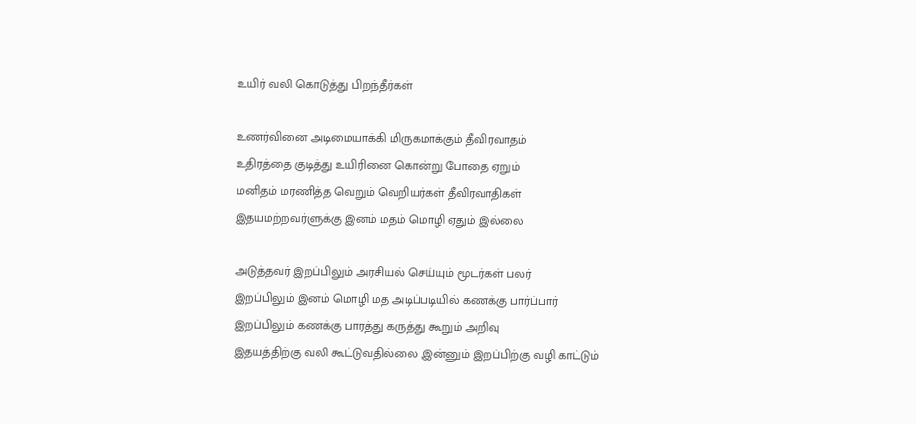உயிர் வலி கொடுத்து பிறந்தீர்கள்

உணர்வினை அடிமையாக்கி மிருகமாக்கும் தீவிரவாதம்
உதிரத்தை குடித்து உயிரினை கொன்று போதை ஏறும்
மனிதம் மரணித்த வெறும் வெறியர்கள் தீவிரவாதிகள்
இதயமற்றவர்ளுக்கு இனம் மதம் மொழி ஏதும் இல்லை

அடுத்தவர் இறப்பிலும் அரசியல் செய்யும் மூடர்கள் பலர்
இறப்பிலும் இனம் மொழி மத அடிப்படியில் கணக்கு பார்ப்பார்
இறப்பிலும் கணக்கு பாரத்து கருத்து கூறும் அறிவு
இதயத்திற்கு வலி கூட்டுவதில்லை ,இன்னும் இறப்பிற்கு வழி காட்டும்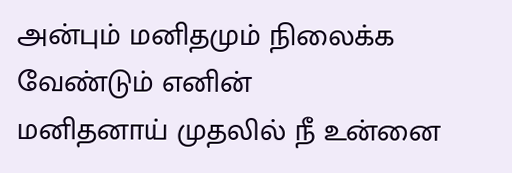அன்பும் மனிதமும் நிலைக்க வேண்டும் எனின்
மனிதனாய் முதலில் நீ உன்னை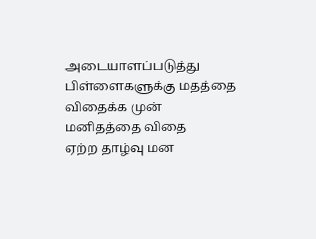அடையாளப்படுத்து
பிள்ளைகளுக்கு மதத்தை விதைக்க முன் மனிதத்தை விதை
ஏற்ற தாழ்வு மன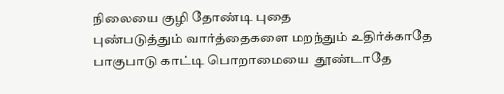நிலையை குழி தோண்டி புதை
புண்படுத்தும் வார்த்தைகளை மறந்தும் உதிர்க்காதே
பாகுபாடு காட்டி பொறாமையை  தூண்டாதே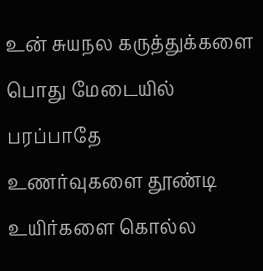உன் சுயநல கருத்துக்களை பொது மேடையில் பரப்பாதே
உணர்வுகளை தூண்டி உயிர்களை கொல்ல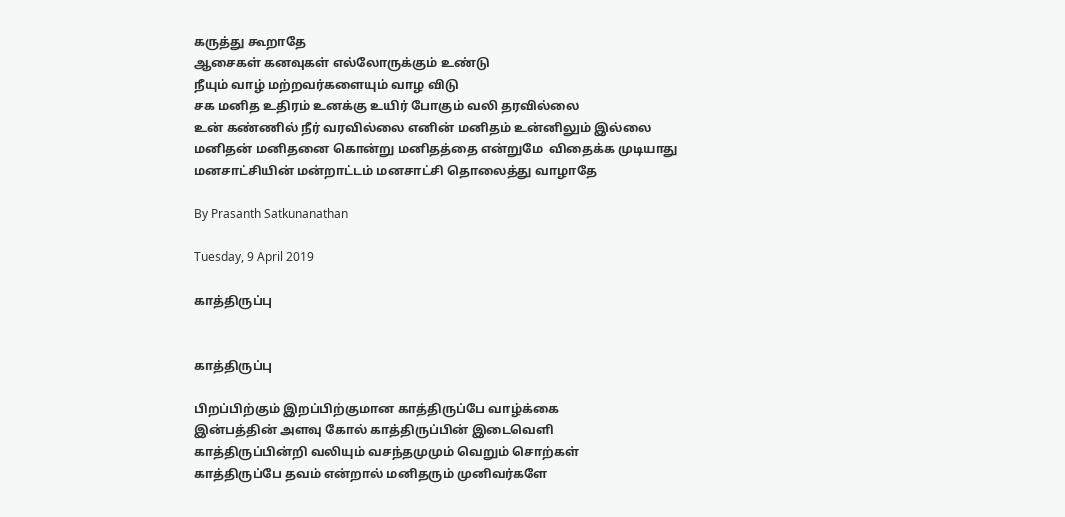கருத்து கூறாதே
ஆசைகள் கனவுகள் எல்லோருக்கும் உண்டு
நீயும் வாழ் மற்றவர்களையும் வாழ விடு
சக மனித உதிரம் உனக்கு உயிர் போகும் வலி தரவில்லை
உன் கண்ணில் நீர் வரவில்லை எனின் மனிதம் உன்னிலும் இல்லை
மனிதன் மனிதனை கொன்று மனிதத்தை என்றுமே  விதைக்க முடியாது
மனசாட்சியின் மன்றாட்டம் மனசாட்சி தொலைத்து வாழாதே

By Prasanth Satkunanathan

Tuesday, 9 April 2019

காத்திருப்பு


காத்திருப்பு

பிறப்பிற்கும் இறப்பிற்குமான காத்திருப்பே வாழ்க்கை
இன்பத்தின் அளவு கோல் காத்திருப்பின் இடைவெளி
காத்திருப்பின்றி வலியும் வசந்தமுமும் வெறும் சொற்கள்
காத்திருப்பே தவம் என்றால் மனிதரும் முனிவர்களே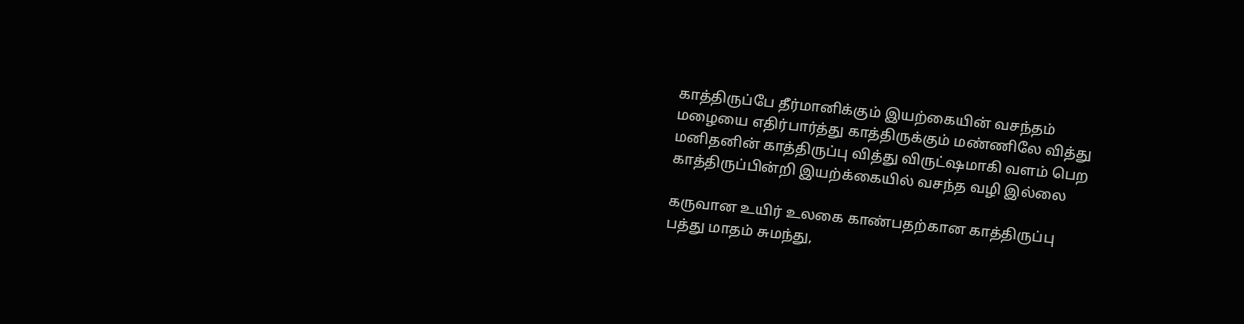காத்திருப்பே தீர்மானிக்கும் இயற்கையின் வசந்தம்
மழையை எதிர்பார்த்து காத்திருக்கும் மண்ணிலே வித்து
மனிதனின் காத்திருப்பு வித்து விருட்ஷமாகி வளம் பெற
காத்திருப்பின்றி இயற்க்கையில் வசந்த வழி இல்லை

கருவான உயிர் உலகை காண்பதற்கான காத்திருப்பு
பத்து மாதம் சுமந்து,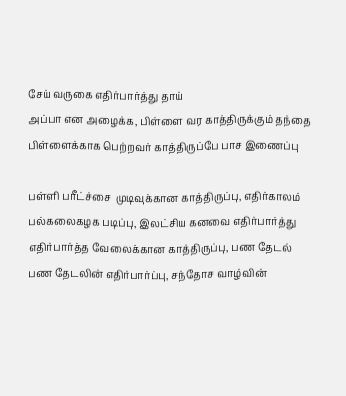சேய் வருகை எதிர்பார்த்து தாய்
அப்பா என அழைக்க, பிள்ளை வர காத்திருக்கும் தந்தை
பிள்ளைக்காக பெற்றவர் காத்திருப்பே பாச இணைப்பு

பள்ளி பரீட்ச்சை  முடிவுக்கான காத்திருப்பு, எதிர்காலம்
பல்கலைகழக படிப்பு, இலட்சிய கனவை எதிர்பார்த்து
எதிர்பார்த்த வேலைக்கான காத்திருப்பு, பண தேடல்
பண தேடலின் எதிர்பார்ப்பு, சந்தோச வாழ்வின்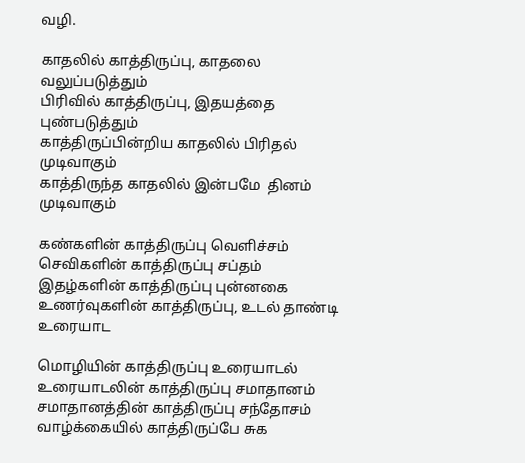வழி.

காதலில் காத்திருப்பு, காதலை வலுப்படுத்தும்
பிரிவில் காத்திருப்பு, இதயத்தை புண்படுத்தும்
காத்திருப்பின்றிய காதலில் பிரிதல் முடிவாகும்
காத்திருந்த காதலில் இன்பமே  தினம் முடிவாகும்

கண்களின் காத்திருப்பு வெளிச்சம்
செவிகளின் காத்திருப்பு சப்தம்
இதழ்களின் காத்திருப்பு புன்னகை
உணர்வுகளின் காத்திருப்பு, உடல் தாண்டி உரையாட

மொழியின் காத்திருப்பு உரையாடல்
உரையாடலின் காத்திருப்பு சமாதானம்
சமாதானத்தின் காத்திருப்பு சந்தோசம்
வாழ்க்கையில் காத்திருப்பே சுக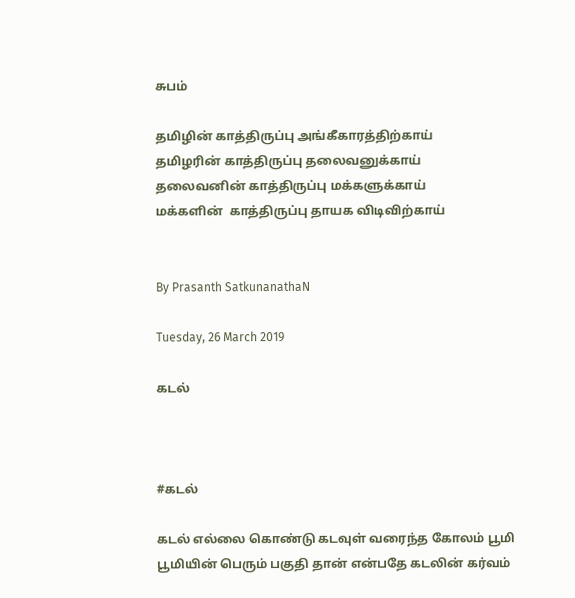சுபம்

தமிழின் காத்திருப்பு அங்கீகாரத்திற்காய்
தமிழரின் காத்திருப்பு தலைவனுக்காய்
தலைவனின் காத்திருப்பு மக்களுக்காய்
மக்களின்  காத்திருப்பு தாயக விடிவிற்காய்


By Prasanth SatkunanathaN

Tuesday, 26 March 2019

கடல்



#கடல்

கடல் எல்லை கொண்டு கடவுள் வரைந்த கோலம் பூமி
பூமியின் பெரும் பகுதி தான் என்பதே கடலின் கர்வம்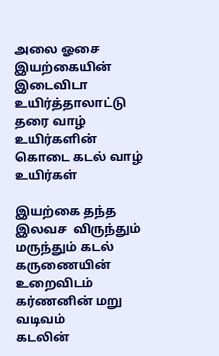அலை ஓசை  இயற்கையின் இடைவிடா உயிர்த்தாலாட்டு
தரை வாழ் உயிர்களின் கொடை கடல் வாழ் உயிர்கள்

இயற்கை தந்த இலவச  விருந்தும் மருந்தும் கடல்
கருணையின் உறைவிடம் கர்ணனின் மறு வடிவம்
கடலின்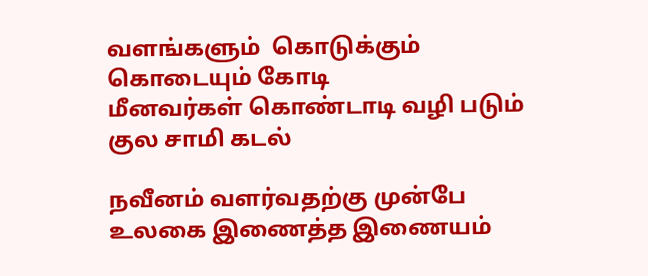வளங்களும்  கொடுக்கும் கொடையும் கோடி
மீனவர்கள் கொண்டாடி வழி படும் குல சாமி கடல்

நவீனம் வளர்வதற்கு முன்பே உலகை இணைத்த இணையம்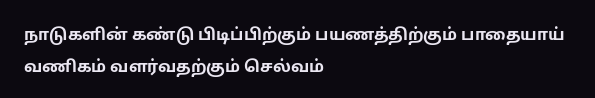நாடுகளின் கண்டு பிடிப்பிற்கும் பயணத்திற்கும் பாதையாய்
வணிகம் வளர்வதற்கும் செல்வம்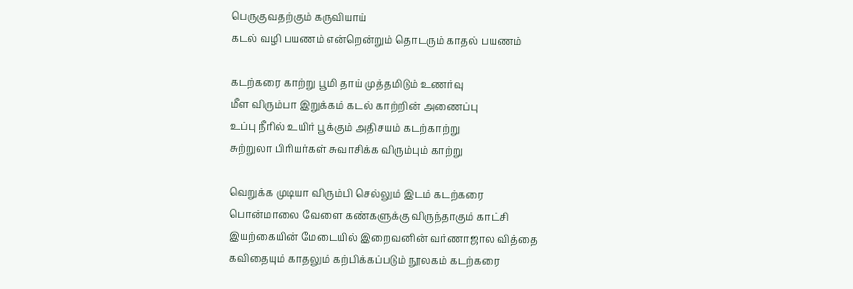பெருகுவதற்கும் கருவியாய்
கடல் வழி பயணம் என்றென்றும் தொடரும் காதல் பயணம்

கடற்கரை காற்று பூமி தாய் முத்தமிடும் உணர்வு
மீள விரும்பா இறுக்கம் கடல் காற்றின் அணைப்பு
உப்பு நீரில் உயிர் பூக்கும் அதிசயம் கடற்காற்று
சுற்றுலா பிரியர்கள் சுவாசிக்க விரும்பும் காற்று

வெறுக்க முடியா விரும்பி செல்லும் இடம் கடற்கரை
பொன்மாலை வேளை கண்களுக்கு விருந்தாகும் காட்சி
இயற்கையின் மேடையில் இறைவனின் வர்ணாஜால வித்தை
கவிதையும் காதலும் கற்பிக்கப்படும் நூலகம் கடற்கரை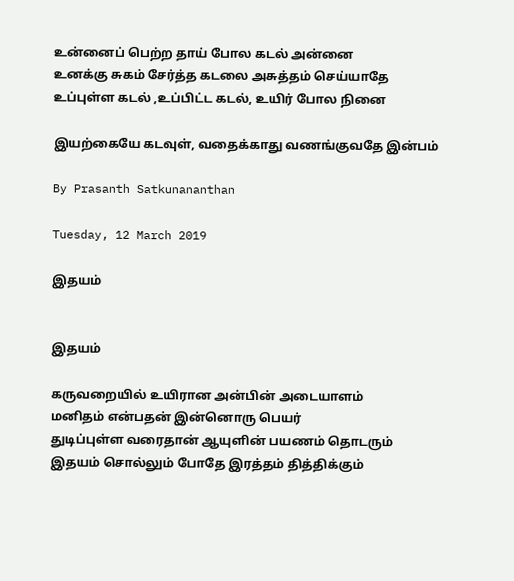உன்னைப் பெற்ற தாய் போல கடல் அன்னை
உனக்கு சுகம் சேர்த்த கடலை அசுத்தம் செய்யாதே
உப்புள்ள கடல் ,உப்பிட்ட கடல், உயிர் போல நினை

இயற்கையே கடவுள், வதைக்காது வணங்குவதே இன்பம்

By Prasanth Satkunananthan

Tuesday, 12 March 2019

இதயம்


இதயம்

கருவறையில் உயிரான அன்பின் அடையாளம்
மனிதம் என்பதன் இன்னொரு பெயர்
துடிப்புள்ள வரைதான் ஆயுளின் பயணம் தொடரும்
இதயம் சொல்லும் போதே இரத்தம் தித்திக்கும்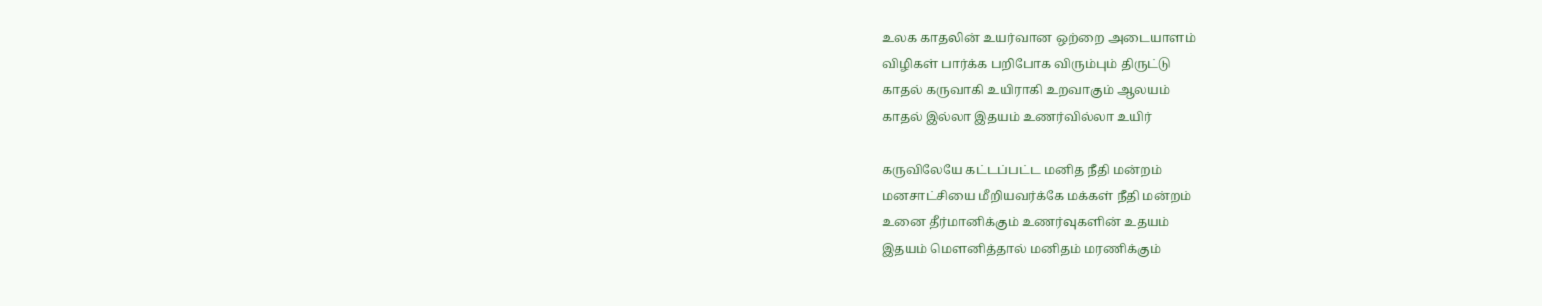உலக காதலின் உயர்வான ஒற்றை அடையாளம்
விழிகள் பார்க்க பறிபோக விரும்பும் திருட்டு
காதல் கருவாகி உயிராகி உறவாகும் ஆலயம்
காதல் இல்லா இதயம் உணர்வில்லா உயிர்

கருவிலேயே கட்டப்பட்ட மனித நீதி மன்றம்
மனசாட்சியை மீறியவர்க்கே மக்கள் நீதி மன்றம்
உனை தீர்மானிக்கும் உணர்வுகளின் உதயம்
இதயம் மௌனித்தால் மனிதம் மரணிக்கும்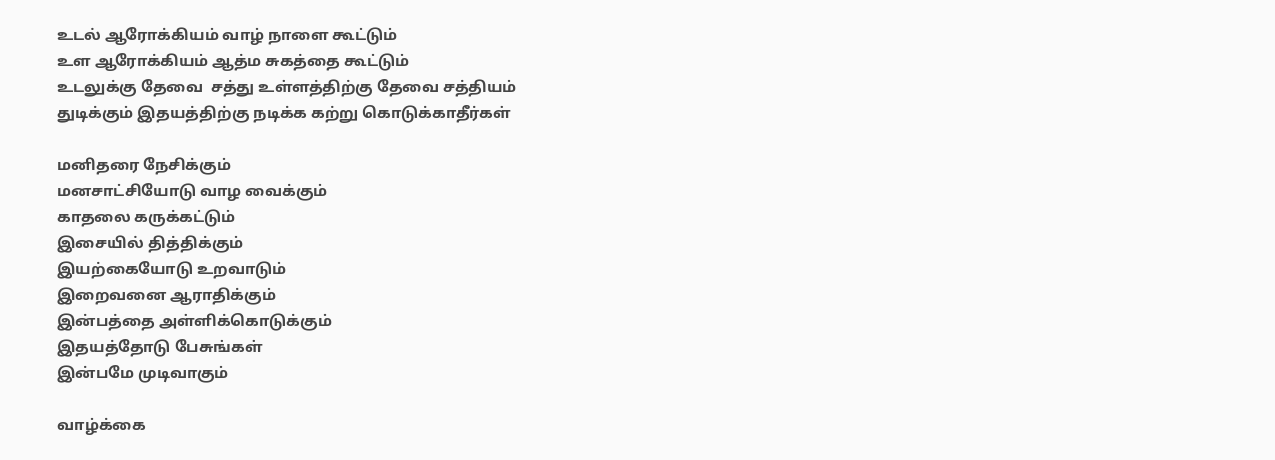உடல் ஆரோக்கியம் வாழ் நாளை கூட்டும்
உள ஆரோக்கியம் ஆத்ம சுகத்தை கூட்டும்
உடலுக்கு தேவை  சத்து உள்ளத்திற்கு தேவை சத்தியம்
துடிக்கும் இதயத்திற்கு நடிக்க கற்று கொடுக்காதீர்கள்

மனிதரை நேசிக்கும்
மனசாட்சியோடு வாழ வைக்கும்
காதலை கருக்கட்டும்
இசையில் தித்திக்கும்
இயற்கையோடு உறவாடும்
இறைவனை ஆராதிக்கும்
இன்பத்தை அள்ளிக்கொடுக்கும்
இதயத்தோடு பேசுங்கள்
இன்பமே முடிவாகும்

வாழ்க்கை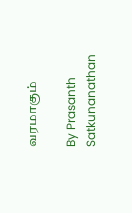வரமாகும்

By Prasanth Satkunanathan